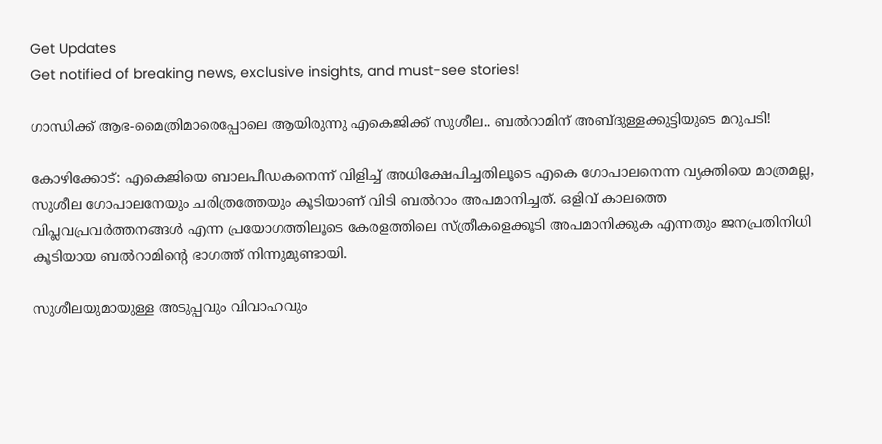Get Updates
Get notified of breaking news, exclusive insights, and must-see stories!

ഗാന്ധിക്ക് ആഭ-മൈത്രിമാരെപ്പോലെ ആയിരുന്നു എകെജിക്ക് സുശീല.. ബൽറാമിന് അബ്ദുള്ളക്കുട്ടിയുടെ മറുപടി!

കോഴിക്കോട്: എകെജിയെ ബാലപീഡകനെന്ന് വിളിച്ച് അധിക്ഷേപിച്ചതിലൂടെ എകെ ഗോപാലനെന്ന വ്യക്തിയെ മാത്രമല്ല, സുശീല ഗോപാലനേയും ചരിത്രത്തേയും കൂടിയാണ് വിടി ബൽറാം അപമാനിച്ചത്. ഒളിവ് കാലത്തെ വിപ്ലവപ്രവർത്തനങ്ങൾ എന്ന പ്രയോഗത്തിലൂടെ കേരളത്തിലെ സ്ത്രീകളെക്കൂടി അപമാനിക്കുക എന്നതും ജനപ്രതിനിധി കൂടിയായ ബൽറാമിന്റെ ഭാഗത്ത് നിന്നുമുണ്ടായി.

സുശീലയുമായുള്ള അടുപ്പവും വിവാഹവും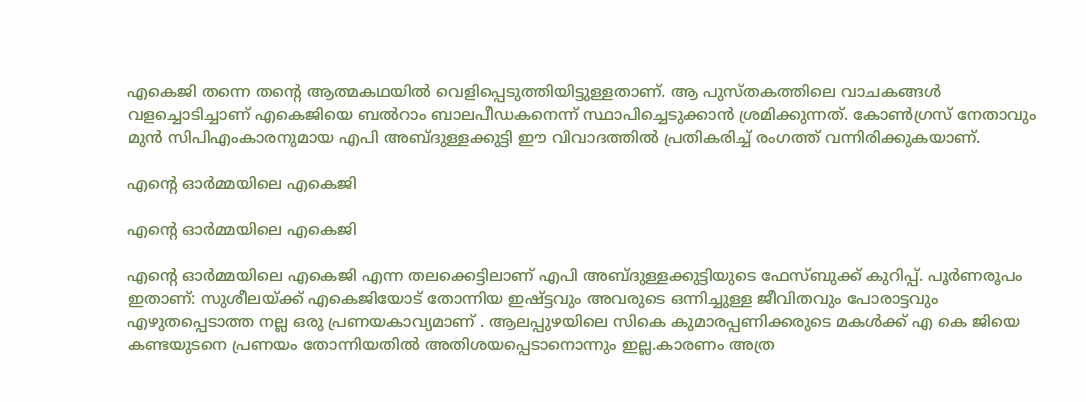എകെജി തന്നെ തന്റെ ആത്മകഥയിൽ വെളിപ്പെടുത്തിയിട്ടുള്ളതാണ്. ആ പുസ്തകത്തിലെ വാചകങ്ങൾ വളച്ചൊടിച്ചാണ് എകെജിയെ ബൽറാം ബാലപീഡകനെന്ന് സ്ഥാപിച്ചെടുക്കാൻ ശ്രമിക്കുന്നത്. കോൺഗ്രസ് നേതാവും മുൻ സിപിഎംകാരനുമായ എപി അബ്ദുള്ളക്കുട്ടി ഈ വിവാദത്തിൽ പ്രതികരിച്ച് രംഗത്ത് വന്നിരിക്കുകയാണ്.

എന്റെ ഓർമ്മയിലെ എകെജി

എന്റെ ഓർമ്മയിലെ എകെജി

എന്റെ ഓർമ്മയിലെ എകെജി എന്ന തലക്കെട്ടിലാണ് എപി അബ്ദുള്ളക്കുട്ടിയുടെ ഫേസ്ബുക്ക് കുറിപ്പ്. പൂർണരൂപം ഇതാണ്: സുശീലയ്ക്ക് എകെജിയോട് തോന്നിയ ഇഷ്ട്ടവും അവരുടെ ഒന്നിച്ചുള്ള ജീവിതവും പോരാട്ടവും എഴുതപ്പെടാത്ത നല്ല ഒരു പ്രണയകാവ്യമാണ് . ആലപ്പുഴയിലെ സികെ കുമാരപ്പണിക്കരുടെ മകൾക്ക് എ കെ ജിയെ കണ്ടയുടനെ പ്രണയം തോന്നിയതിൽ അതിശയപ്പെടാനൊന്നും ഇല്ല.കാരണം അത്ര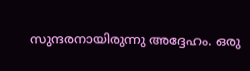സുന്ദരനായിരുന്നു അദ്ദേഹം. ഒരു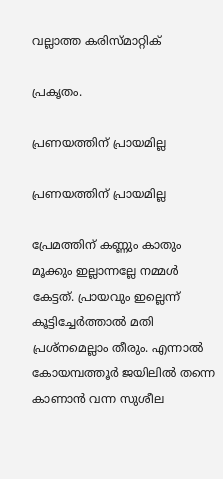വല്ലാത്ത കരിസ്മാറ്റിക്

പ്രകൃതം.

പ്രണയത്തിന് പ്രായമില്ല

പ്രണയത്തിന് പ്രായമില്ല

പ്രേമത്തിന് കണ്ണും കാതും മൂക്കും ഇല്ലാന്നല്ലേ നമ്മൾ കേട്ടത്. പ്രായവും ഇല്ലെന്ന് കൂട്ടിച്ചേർത്താൽ മതി പ്രശ്നമെല്ലാം തീരും. എന്നാൽ കോയമ്പത്തൂർ ജയിലിൽ തന്നെ കാണാൻ വന്ന സുശീല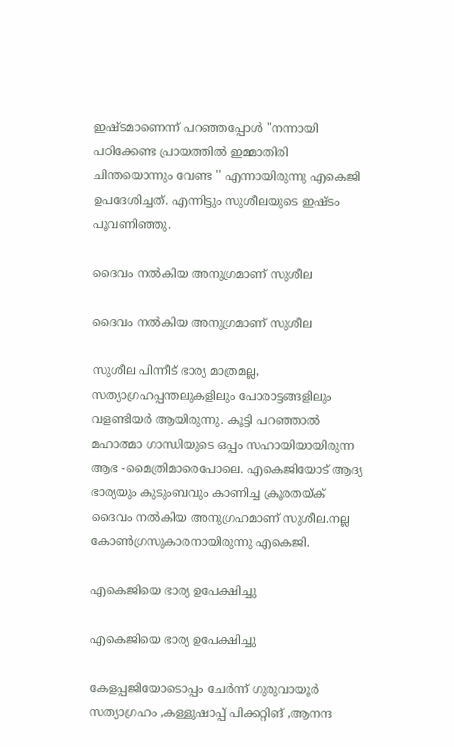ഇഷ്ടമാണെന്ന് പറഞ്ഞപ്പോൾ "നന്നായി പഠിക്കേണ്ട പ്രായത്തിൽ ഇമ്മാതിരി ചിന്തയൊന്നും വേണ്ട '' എന്നായിരുന്നു എകെജി ഉപദേശിച്ചത്. എന്നിട്ടും സുശീലയുടെ ഇഷ്ടം പൂവണിഞ്ഞു.

ദൈവം നൽകിയ അനുഗ്രമാണ് സുശീല

ദൈവം നൽകിയ അനുഗ്രമാണ് സുശീല

സുശീല പിന്നീട് ഭാര്യ മാത്രമല്ല, സത്യാഗ്രഹപ്പന്തലുകളിലും പോരാട്ടങ്ങളിലും വളണ്ടിയർ ആയിരുന്നു. കൂട്ടി പറഞ്ഞാൽ മഹാത്മാ ഗാന്ധിയുടെ ഒപ്പം സഹായിയായിരുന്ന ആഭ -മൈത്രിമാരെപോലെ. എകെജിയോട് ആദ്യ ഭാര്യയും കുടുംബവും കാണിച്ച ക്രൂരതയ്ക് ദൈവം നൽകിയ അനുഗ്രഹമാണ് സുശീല.നല്ല കോൺഗ്രസുകാരനായിരുന്നു എകെജി.

എകെജിയെ ഭാര്യ ഉപേക്ഷിച്ചു

എകെജിയെ ഭാര്യ ഉപേക്ഷിച്ചു

കേളപ്പജിയോടൊപ്പം ചേർന്ന് ഗുരുവായൂർ സത്യാഗ്രഹം ,കള്ളുഷാപ്പ് പിക്കറ്റിങ് ,ആനന്ദ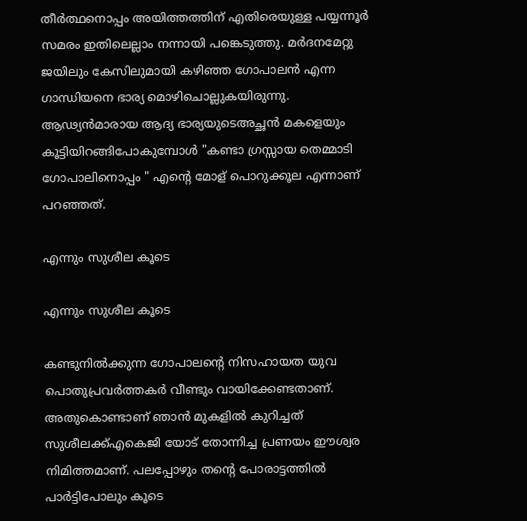തീർത്ഥനൊപ്പം അയിത്തത്തിന് എതിരെയുള്ള പയ്യന്നൂർ സമരം ഇതിലെല്ലാം നന്നായി പങ്കെടുത്തു. മർദനമേറ്റു ജയിലും കേസിലുമായി കഴിഞ്ഞ ഗോപാലൻ എന്ന ഗാന്ധിയനെ ഭാര്യ മൊഴിചൊല്ലുകയിരുന്നു. ആഢ്യൻമാരായ ആദ്യ ഭാര്യയുടെഅച്ഛൻ മകളെയും കൂട്ടിയിറങ്ങിപോകുമ്പോൾ "കണ്ടാ ഗ്രസ്സായ തെമ്മാടി ഗോപാലിനൊപ്പം " എന്റെ മോള് പൊറുക്കൂല എന്നാണ് പറഞ്ഞത്.

എന്നും സുശീല കൂടെ

എന്നും സുശീല കൂടെ

കണ്ടുനിൽക്കുന്ന ഗോപാലന്റെ നിസഹായത യുവ പൊതുപ്രവർത്തകർ വീണ്ടും വായിക്കേണ്ടതാണ്. അതുകൊണ്ടാണ് ഞാൻ മുകളിൽ കുറിച്ചത് സുശീലക്ക്എകെജി യോട് തോന്നിച്ച പ്രണയം ഈശ്വര നിമിത്തമാണ്. പലപ്പോഴും തന്റെ പോരാട്ടത്തിൽ പാർട്ടിപോലും കൂടെ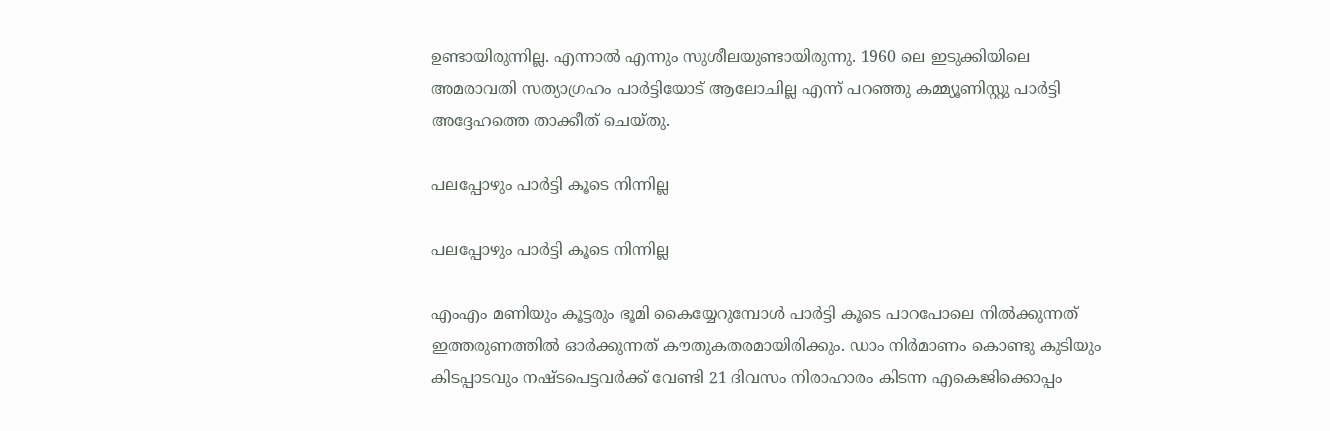ഉണ്ടായിരുന്നില്ല. എന്നാൽ എന്നും സുശീലയുണ്ടായിരുന്നു. 1960 ലെ ഇടുക്കിയിലെ അമരാവതി സത്യാഗ്രഹം പാർട്ടിയോട് ആലോചില്ല എന്ന് പറഞ്ഞു കമ്മ്യൂണിസ്റ്റു പാർട്ടി അദ്ദേഹത്തെ താക്കീത് ചെയ്തു.

പലപ്പോഴും പാർട്ടി കൂടെ നിന്നില്ല

പലപ്പോഴും പാർട്ടി കൂടെ നിന്നില്ല

എംഎം മണിയും കൂട്ടരും ഭൂമി കൈയ്യേറുമ്പോൾ പാർട്ടി കൂടെ പാറപോലെ നിൽക്കുന്നത് ഇത്തരുണത്തിൽ ഓർക്കുന്നത് കൗതുകതരമായിരിക്കും. ഡാം നിർമാണം കൊണ്ടു കുടിയും കിടപ്പാടവും നഷ്ടപെട്ടവർക്ക് വേണ്ടി 21 ദിവസം നിരാഹാരം കിടന്ന എകെജിക്കൊപ്പം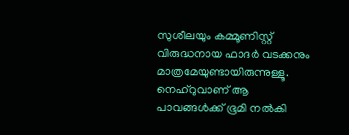സുശീലയും കമ്മൂണിസ്റ്റ് വിരുദ്ധനായ ഫാദർ വടക്കനും മാത്രമേയുണ്ടായിരുന്നുള്ളൂ. നെഹ്‌റുവാണ് ആ പാവങ്ങൾക്ക് ഭൂമി നൽകി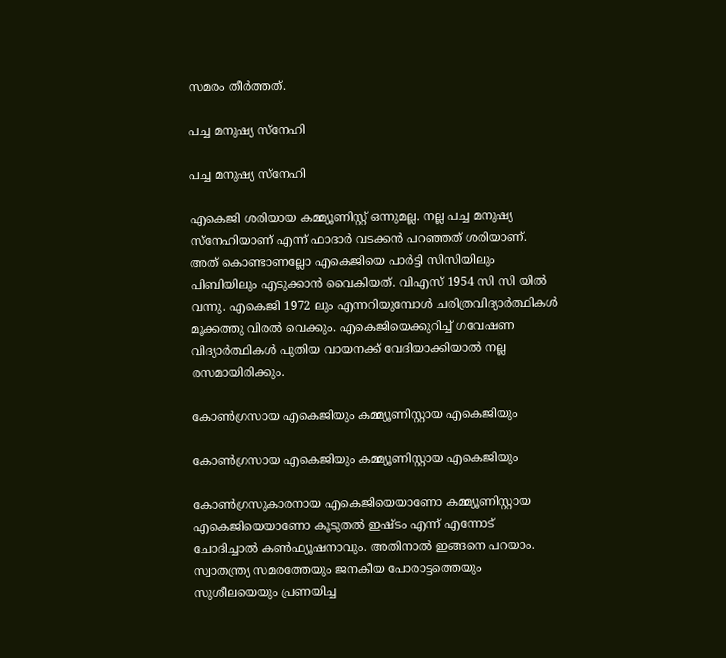സമരം തീർത്തത്.

പച്ച മനുഷ്യ സ്നേഹി

പച്ച മനുഷ്യ സ്നേഹി

എകെജി ശരിയായ കമ്മ്യൂണിസ്റ്റ് ഒന്നുമല്ല. നല്ല പച്ച മനുഷ്യ സ്നേഹിയാണ് എന്ന് ഫാദാർ വടക്കൻ പറഞ്ഞത് ശരിയാണ്. അത് കൊണ്ടാണല്ലോ എകെജിയെ പാർട്ടി സിസിയിലും പിബിയിലും എടുക്കാൻ വൈകിയത്. വിഎസ്‌ 1954 സി സി യിൽ വന്നു. എകെജി 1972 ലും എന്നറിയുമ്പോൾ ചരിത്രവിദ്യാർത്ഥികൾ മൂക്കത്തു വിരൽ വെക്കും. എകെജിയെക്കുറിച്ച് ഗവേഷണ വിദ്യാർത്ഥികൾ പുതിയ വായനക്ക് വേദിയാക്കിയാൽ നല്ല രസമായിരിക്കും.

കോൺഗ്രസായ എകെജിയും കമ്മ്യൂണിസ്റ്റായ എകെജിയും

കോൺഗ്രസായ എകെജിയും കമ്മ്യൂണിസ്റ്റായ എകെജിയും

കോൺഗ്രസുകാരനായ എകെജിയെയാണോ കമ്മ്യൂണിസ്റ്റായ എകെജിയെയാണോ കൂടുതൽ ഇഷ്ടം എന്ന്‌ എന്നോട് ചോദിച്ചാൽ കൺഫ്യൂഷനാവും. അതിനാൽ ഇങ്ങനെ പറയാം. സ്വാതന്ത്ര്യ സമരത്തേയും ജനകീയ പോരാട്ടത്തെയും സുശീലയെയും പ്രണയിച്ച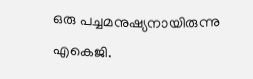ഒരു പച്ചമനുഷ്യനായിരുന്നു എകെജി.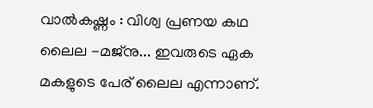വാൽകഷ്ണം : വിശ്വ പ്രണയ കഥ ലൈല -മജ്‌നു... ഇവരുടെ ഏക മകളുടെ പേര് ലൈല എന്നാണ്.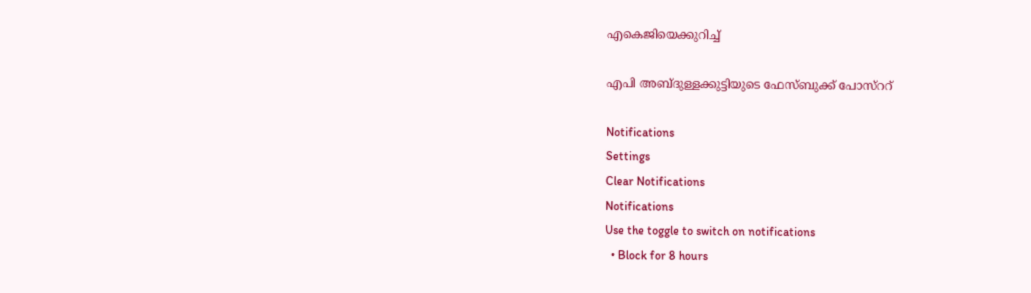എകെജിയെക്കുറിച്ച്

എപി അബ്ദുള്ളക്കുട്ടിയുടെ ഫേസ്ബുക്ക് പോസ്ററ്

Notifications
Settings
Clear Notifications
Notifications
Use the toggle to switch on notifications
  • Block for 8 hours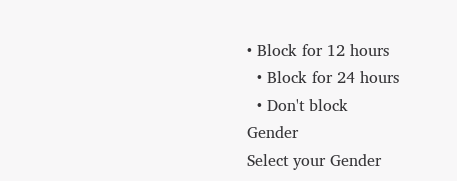• Block for 12 hours
  • Block for 24 hours
  • Don't block
Gender
Select your Gender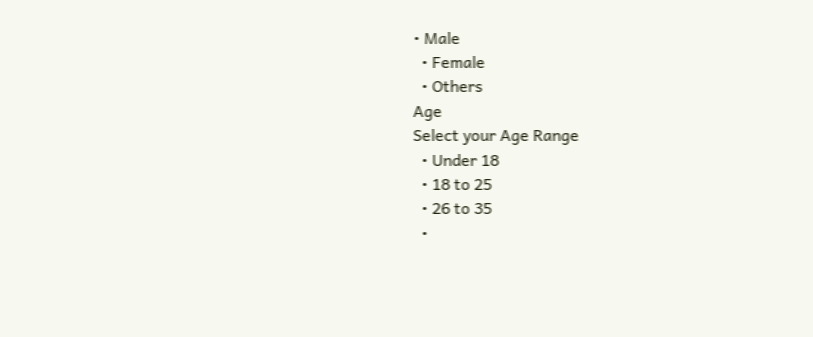• Male
  • Female
  • Others
Age
Select your Age Range
  • Under 18
  • 18 to 25
  • 26 to 35
  •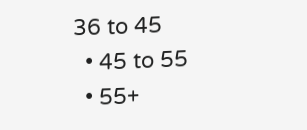36 to 45
  • 45 to 55
  • 55+